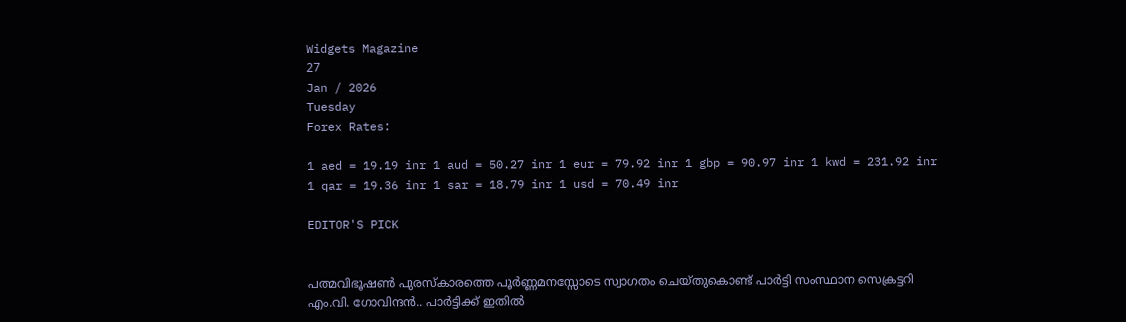Widgets Magazine
27
Jan / 2026
Tuesday
Forex Rates:

1 aed = 19.19 inr 1 aud = 50.27 inr 1 eur = 79.92 inr 1 gbp = 90.97 inr 1 kwd = 231.92 inr 1 qar = 19.36 inr 1 sar = 18.79 inr 1 usd = 70.49 inr

EDITOR'S PICK


പത്മവിഭൂഷണ്‍ പുരസ്‌കാരത്തെ പൂര്‍ണ്ണമനസ്സോടെ സ്വാഗതം ചെയ്തുകൊണ്ട് പാര്‍ട്ടി സംസ്ഥാന സെക്രട്ടറി എം.വി. ഗോവിന്ദന്‍.. പാര്‍ട്ടിക്ക് ഇതില്‍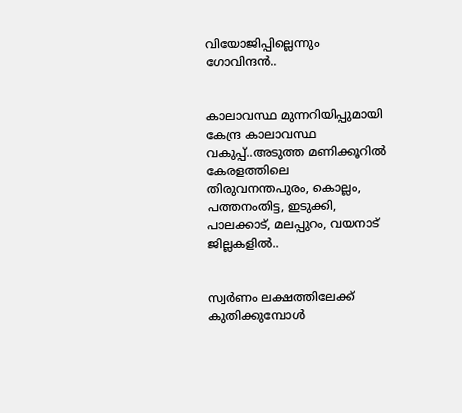വിയോജിപ്പില്ലെന്നും ഗോവിന്ദന്‍..


കാലാവസ്ഥ മുന്നറിയിപ്പുമായി കേന്ദ്ര കാലാവസ്ഥ വകുപ്പ്..അടുത്ത മണിക്കൂറിൽ കേരളത്തിലെ തിരുവനന്തപുരം, കൊല്ലം, പത്തനംതിട്ട, ഇടുക്കി, പാലക്കാട്, മലപ്പുറം, വയനാട് ജില്ലകളിൽ..


സ്വർണം ലക്ഷത്തിലേക്ക് കുതിക്കുമ്പോൾ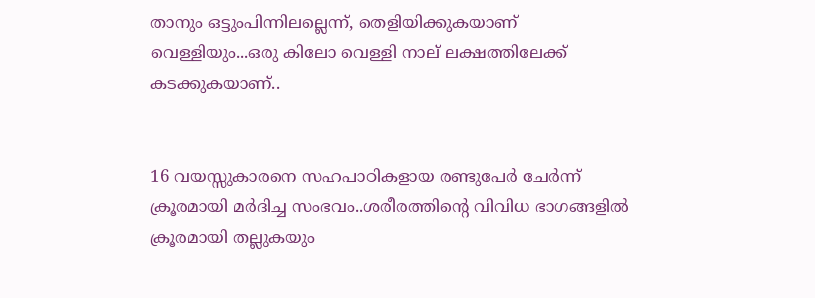താനും ഒട്ടുംപിന്നിലല്ലെന്ന്, തെളിയിക്കുകയാണ് വെള്ളിയും...ഒരു കിലോ വെള്ളി നാല് ലക്ഷത്തിലേക്ക് കടക്കുകയാണ്..


16 വയസ്സുകാരനെ സഹപാഠികളായ രണ്ടുപേർ ചേർന്ന് ക്രൂരമായി മർദിച്ച സംഭവം..ശരീരത്തിന്റെ വിവിധ ഭാഗങ്ങളിൽ ക്രൂരമായി തല്ലുകയും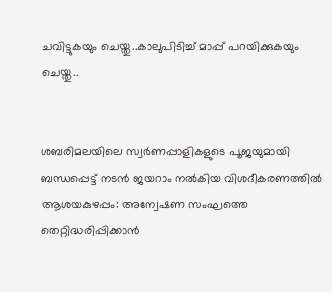ചവിട്ടുകയും ചെയ്തു..കാലുപിടിച്ച് മാപ്പ് പറയിക്കുകയും ചെയ്തു..


ശബരിമലയിലെ സ്വർണപ്പാളികളുടെ പൂജയുമായി ബന്ധപ്പെട്ട് നടൻ ജയറാം നൽകിയ വിശദീകരണത്തിൽ ആശയകുഴപ്പം: അന്വേഷണ സംഘത്തെ തെറ്റിദ്ധരിപ്പിക്കാന്‍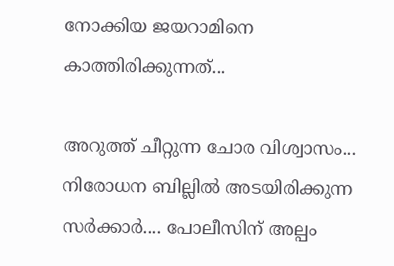നോക്കിയ ജയറാമിനെ കാത്തിരിക്കുന്നത്...

അറുത്ത് ചീറ്റുന്ന ചോര വിശ്വാസം... നിരോധന ബില്ലില്‍ അടയിരിക്കുന്ന സര്‍ക്കാര്‍.... പോലീസിന് അല്പം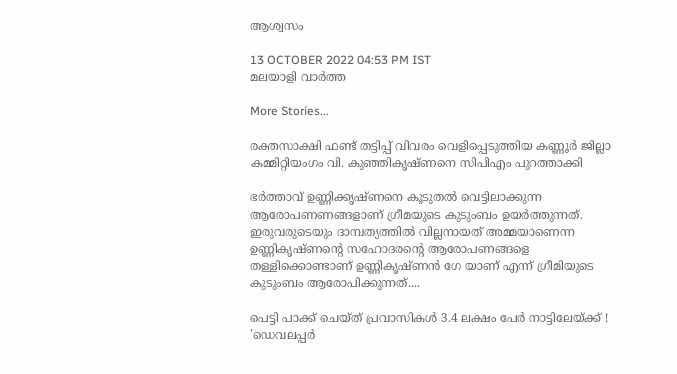ആശ്വസം

13 OCTOBER 2022 04:53 PM IST
മലയാളി വാര്‍ത്ത

More Stories...

രക്തസാക്ഷി ഫണ്ട് തട്ടിപ്പ് വിവരം വെളിപ്പെടുത്തിയ കണ്ണൂർ ജില്ലാ കമ്മിറ്റിയംഗം വി. കുഞ്ഞികൃഷ്ണനെ സിപിഎം പുറത്താക്കി

ഭര്‍ത്താവ് ഉണ്ണിക്കൃഷ്ണനെ കൂടുതല്‍ വെട്ടിലാക്കുന്ന ആരോപണണങ്ങളാണ് ഗ്രീമയുടെ കുടുംബം ഉയര്‍ത്തുന്നത്. ഇരുവരുടെയും ദാമ്പത്യത്തില്‍ വില്ലനായത് അമ്മയാണെന്ന ഉണ്ണികൃഷ്ണന്റെ സഹോദരന്റെ ആരോപണങ്ങളെ തള്ളിക്കൊണ്ടാണ് ഉണ്ണികൃഷ്ണന്‍ ഗേ യാണ് എന്ന് ഗ്രീമിയുടെ കുടുംബം ആരോപിക്കുന്നത്....

പെട്ടി പാക്ക് ചെയ്ത് പ്രവാസികൾ 3.4 ലക്ഷം പേർ നാട്ടിലേയ്ക്ക് ! 'ഡെവലപ്പർ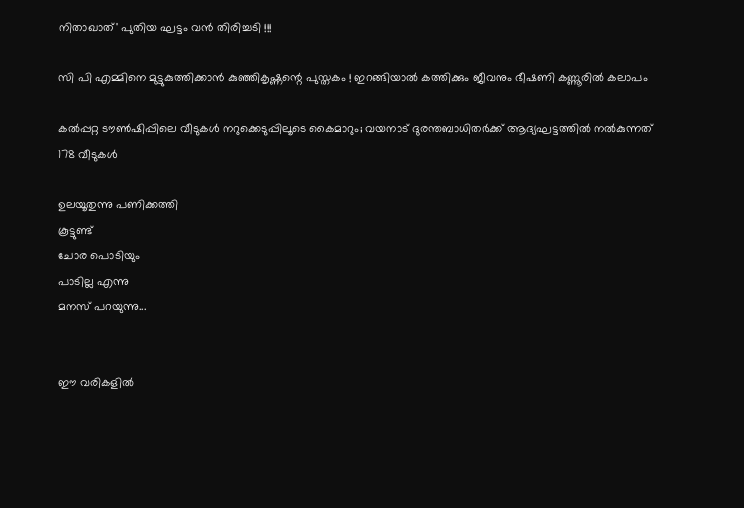നിതാഖാത്' പുതിയ ഘട്ടം വൻ തിരിച്ചടി !!!

സി പി എമ്മിനെ മുട്ടുകുത്തിക്കാൻ കുഞ്ഞികൃഷ്ണന്റെ പുസ്തകം ! ഇറങ്ങിയാൽ കത്തിക്കും ജീവനും ഭീഷണി കണ്ണൂരിൽ കലാപം

കല്‍പ്പറ്റ ടൗണ്‍ഷിപ്പിലെ വീടുകള്‍ നറുക്കെടുപ്പിലൂടെ കൈമാറും; വയനാട് ദുരന്തബാധിതര്‍ക്ക് ആദ്യഘട്ടത്തില്‍ നല്‍കുന്നത് 178 വീടുകള്‍

ഉലയൂതുന്നു പണിക്കത്തി
കൂട്ടുണ്ട്
ചോര പൊടിയും
പാടില്ല എന്നു
മനസ് പറയുന്നു...


ഈ വരികളില്‍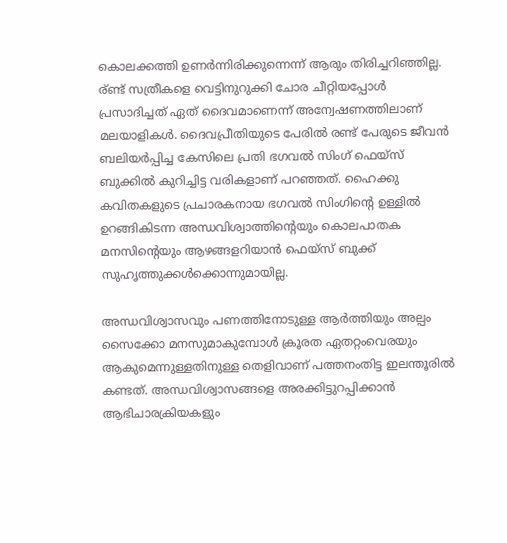കൊലക്കത്തി ഉണര്‍ന്നിരിക്കുന്നെന്ന് ആരും തിരിച്ചറിഞ്ഞില്ല. ര്ണ്ട് സത്രീകളെ വെട്ടിനുറുക്കി ചോര ചീറ്റിയപ്പോള്‍ പ്രസാദിച്ചത് ഏത് ദൈവമാണെന്ന് അന്വേഷണത്തിലാണ് മലയാളികള്‍. ദൈവപ്രീതിയുടെ പേരില്‍ രണ്ട് പേരുടെ ജീവന്‍ ബലിയര്‍പ്പിച്ച കേസിലെ പ്രതി ഭഗവല്‍ സിംഗ് ഫെയ്‌സ് ബുക്കില്‍ കുറിച്ചിട്ട വരികളാണ് പറഞ്ഞത്. ഹൈക്കു കവിതകളുടെ പ്രചാരകനായ ഭഗവല്‍ സിംഗിന്റെ ഉള്ളില്‍ ഉറങ്ങികിടന്ന അന്ധവിശ്വാത്തിന്റെയും കൊലപാതക മനസിന്റെയും ആഴങ്ങളറിയാന്‍ ഫെയ്‌സ് ബുക്ക് സുഹൃത്തുക്കള്‍ക്കൊന്നുമായില്ല.

അന്ധവിശ്വാസവും പണത്തിനോടുള്ള ആര്‍ത്തിയും അല്പം സൈക്കോ മനസുമാകുമ്പോള്‍ ക്രൂരത ഏതറ്റംവെരയും ആകുമെന്നുള്ളതിനുള്ള തെളിവാണ് പത്തനംതിട്ട ഇലന്തൂരില്‍ കണ്ടത്. അന്ധവിശ്വാസങ്ങളെ അരക്കിട്ടുറപ്പിക്കാന്‍ ആഭിചാരക്രിയകളും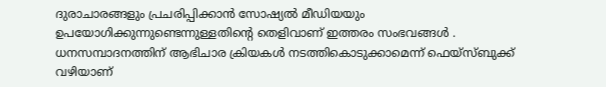ദുരാചാരങ്ങളും പ്രചരിപ്പിക്കാന്‍ സോഷ്യല്‍ മീഡിയയും ഉപയോഗിക്കുന്നുണ്ടെന്നുള്ളതിന്റെ തെളിവാണ് ഇത്തരം സംഭവങ്ങള്‍ . ധനസമ്പാദനത്തിന് ആഭിചാര ക്രിയകള്‍ നടത്തികൊടുക്കാമെന്ന് ഫെയ്‌സ്ബുക്ക് വഴിയാണ്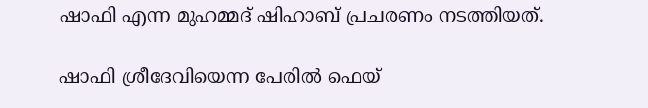ഷാഫി എന്ന മുഹമ്മദ് ഷിഹാബ് പ്രചരണം നടത്തിയത്.

ഷാഫി ശ്രീദേവിയെന്ന പേരില്‍ ഫെയ്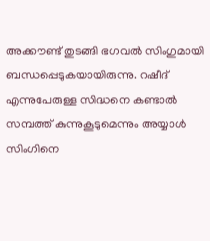അക്കൗണ്ട് തുടങ്ങി ഭഗവല്‍ സിംഗുമായി ബന്ധപ്പെടുകയായിരുന്നു. റഷീദ് എന്നുപേരുള്ള സിദ്ധനെ കണ്ടാല്‍ സമ്പത്ത് കുന്നുകൂടുമെന്നും അയ്യാള്‍ സിംഗിനെ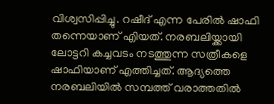വിശ്വസിപ്പിച്ചു. റഷീദ് എന്ന പേരില്‍ ഷാഫി തന്നെയാണ് എിയത്. നരബലിയ്ക്കായി ലോട്ടറി കച്ചവടം നടത്തുന്ന സത്രീകളെ ഷാഫിയാണ് എത്തിച്ചത്. ആദ്യത്തെ നരബലിയില്‍ സമ്പത്ത് വരാത്തതില്‍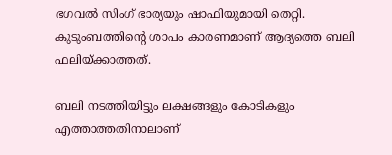ഭഗവല്‍ സിംഗ് ഭാര്യയും ഷാഫിയുമായി തെറ്റി. കുടുംബത്തിന്റെ ശാപം കാരണമാണ് ആദ്യത്തെ ബലി ഫലിയ്ക്കാത്തത്.

ബലി നടത്തിയിട്ടും ലക്ഷങ്ങളും കോടികളും എത്താത്തതിനാലാണ്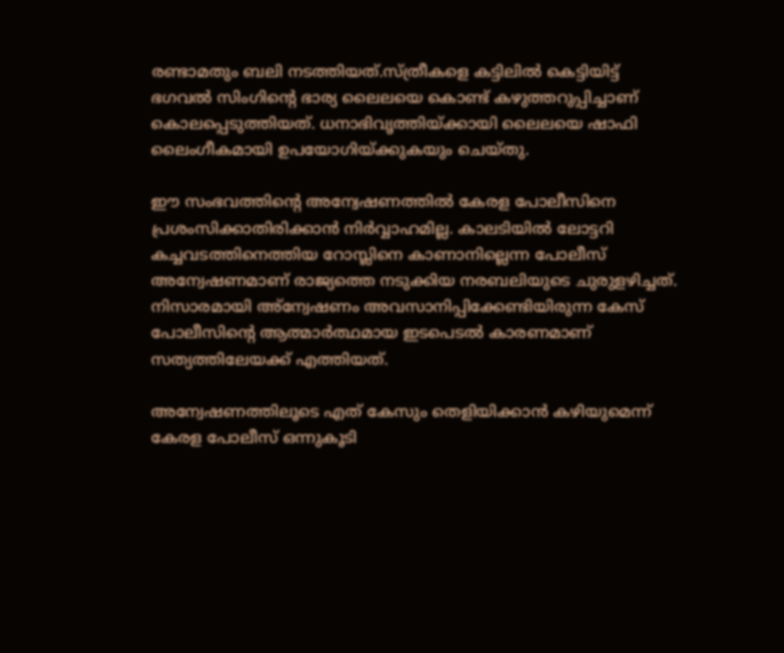രണ്ടാമതും ബലി നടത്തിയത്.സ്ത്രീകളെ കട്ടിലില്‍ കെട്ടിയിട്ട് ഭഗവല്‍ സിംഗിന്റെ ഭാര്യ ലൈലയെ കൊണ്ട് കഴുത്തറുപ്പിച്ചാണ് കൊലപ്പെടുത്തിയത്. ധനാഭിവൃത്തിയ്ക്കായി ലൈലയെ ഷാഫി ലൈംഗീകമായി ഉപയോഗിയ്ക്കുകയും ചെയ്തു.

ഈ സംഭവത്തിന്റെ അന്വേഷണത്തില്‍ കേരള പോലീസിനെ പ്രശംസിക്കാതിരിക്കാന്‍ നിര്‍വ്വാഹമില്ല. കാലടിയില്‍ ലോട്ടറി കച്ചവടത്തിനെത്തിയ റോസ്ലിനെ കാണാനില്ലെന്ന പോലീസ് അന്വേഷണമാണ് രാജ്യത്തെ നടുക്കിയ നരബലിയുടെ ചുരുളഴിച്ചത്. നിസാരമായി അ്‌ന്വേഷണം അവസാനിപ്പിക്കേണ്ടിയിരുന്ന കേസ് പോലീസിന്റെ ആത്മാര്‍ത്ഥമായ ഇടപെടല്‍ കാരണമാണ് സത്യത്തിലേയക്ക് എത്തിയത്.

അന്വേഷണത്തിലൂടെ എത് കേസും തെളിയിക്കാന്‍ കഴിയുമെന്ന് കേരള പോലീസ് ഒന്നുകൂടി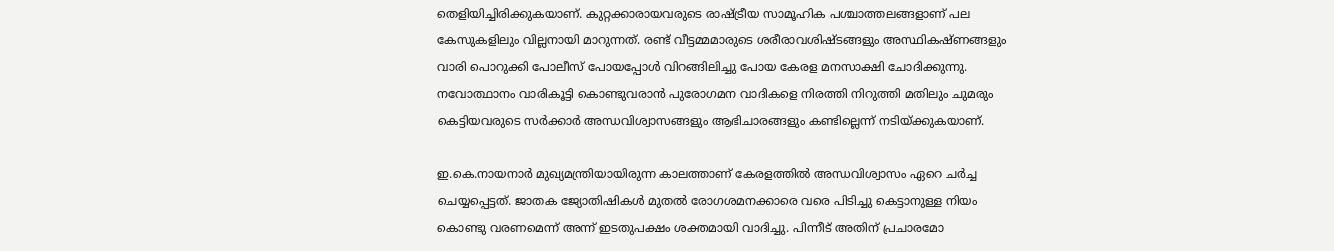തെളിയിച്ചിരിക്കുകയാണ്. കുറ്റക്കാരായവരുടെ രാഷ്ട്രീയ സാമൂഹിക പശ്ചാത്തലങ്ങളാണ് പല കേസുകളിലും വില്ലനായി മാറുന്നത്. രണ്ട് വീട്ടമ്മമാരുടെ ശരീരാവശിഷ്ടങ്ങളും അസ്ഥികഷ്ണങ്ങളും വാരി പൊറുക്കി പോലീസ് പോയപ്പോള്‍ വിറങ്ങിലിച്ചു പോയ കേരള മനസാക്ഷി ചോദിക്കുന്നു. നവോത്ഥാനം വാരികൂട്ടി കൊണ്ടുവരാന്‍ പുരോഗമന വാദികളെ നിരത്തി നിറുത്തി മതിലും ചുമരും കെട്ടിയവരുടെ സര്‍ക്കാര്‍ അന്ധവിശ്വാസങ്ങളും ആഭിചാരങ്ങളും കണ്ടില്ലെന്ന് നടിയ്ക്കുകയാണ്.

ഇ.കെ.നായനാര്‍ മുഖ്യമന്ത്രിയായിരുന്ന കാലത്താണ് കേരളത്തില്‍ അന്ധവിശ്വാസം ഏറെ ചര്‍ച്ച ചെയ്യപ്പെട്ടത്. ജാതക ജ്യോതിഷികള്‍ മുതല്‍ രോഗശമനക്കാരെ വരെ പിടിച്ചു കെട്ടാനുള്ള നിയം കൊണ്ടു വരണമെന്ന് അന്ന് ഇടതുപക്ഷം ശക്തമായി വാദിച്ചു. പിന്നീട് അതിന് പ്രചാരമോ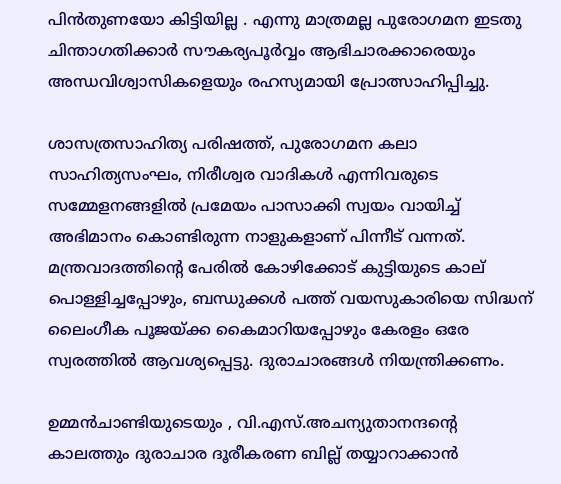പിന്‍തുണയോ കിട്ടിയില്ല . എന്നു മാത്രമല്ല പുരോഗമന ഇടതു ചിന്താഗതിക്കാര്‍ സൗകര്യപൂര്‍വ്വം ആഭിചാരക്കാരെയും അന്ധവിശ്വാസികളെയും രഹസ്യമായി പ്രോത്സാഹിപ്പിച്ചു.

ശാസത്രസാഹിത്യ പരിഷത്ത്, പുരോഗമന കലാ സാഹിത്യസംഘം, നിരീശ്വര വാദികള്‍ എന്നിവരുടെ സമ്മേളനങ്ങളില്‍ പ്രമേയം പാസാക്കി സ്വയം വായിച്ച് അഭിമാനം കൊണ്ടിരുന്ന നാളുകളാണ് പിന്നീട് വന്നത്. മന്ത്രവാദത്തിന്റെ പേരില്‍ കോഴിക്കോട് കുട്ടിയുടെ കാല് പൊള്ളിച്ചപ്പോഴും, ബന്ധുക്കള്‍ പത്ത് വയസുകാരിയെ സിദ്ധന് ലൈംഗീക പൂജയ്ക്ക കൈമാറിയപ്പോഴും കേരളം ഒരേ സ്വരത്തില്‍ ആവശ്യപ്പെട്ടു. ദുരാചാരങ്ങള്‍ നിയന്ത്രിക്കണം.

ഉമ്മന്‍ചാണ്ടിയുടെയും , വി.എസ്.അചന്യുതാനന്ദന്റെ കാലത്തും ദുരാചാര ദൂരീകരണ ബില്ല് തയ്യാറാക്കാന്‍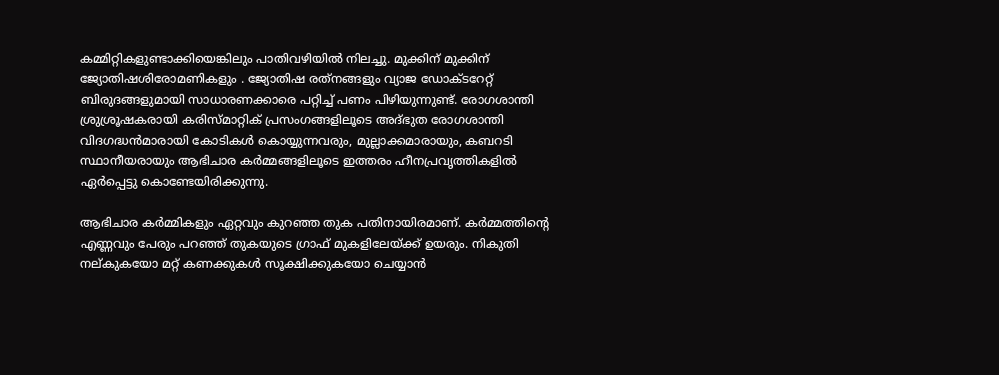കമ്മിറ്റികളുണ്ടാക്കിയെങ്കിലും പാതിവഴിയില്‍ നിലച്ചു. മുക്കിന് മുക്കിന് ജ്യോതിഷശിരോമണികളും . ജ്യോതിഷ രത്‌നങ്ങളും വ്യാജ ഡോക്ടറേറ്റ് ബിരുദങ്ങളുമായി സാധാരണക്കാരെ പറ്റിച്ച് പണം പിഴിയുന്നുണ്ട്. രോഗശാന്തി ശ്രുശ്രൂഷകരായി കരിസ്മാറ്റിക് പ്രസംഗങ്ങളിലൂടെ അദ്ഭുത രോഗശാന്തി വിദഗദ്ധന്‍മാരായി കോടികള്‍ കൊയ്യുന്നവരും, മുല്ലാക്കമാരായും, കബറടി സ്ഥാനീയരായും ആഭിചാര കര്‍മ്മങ്ങളിലൂടെ ഇത്തരം ഹീനപ്രവൃത്തികളില്‍ ഏര്‍പ്പെട്ടു കൊണ്ടേയിരിക്കുന്നു.

ആഭിചാര കര്‍മ്മികളും ഏറ്റവും കുറഞ്ഞ തുക പതിനായിരമാണ്. കര്‍മ്മത്തിന്റെ എണ്ണവും പേരും പറഞ്ഞ് തുകയുടെ ഗ്രാഫ് മുകളിലേയ്ക്ക് ഉയരും. നികുതി നല്കുകയോ മറ്റ് കണക്കുകള്‍ സൂക്ഷിക്കുകയോ ചെയ്യാന്‍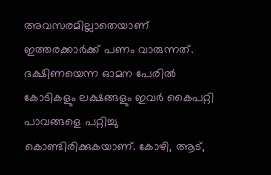അവസരമില്ലാതെയാണ് ഇത്തരക്കാര്‍ക്ക് പണം വാരുന്നത്. ദക്ഷിണയെന്ന ഓമന പേരില്‍ കോടികളും ലക്ഷങ്ങളും ഇവര്‍ കൈപറ്റി പാവങ്ങളെ പറ്റിച്ചു കൊണ്ടിരിക്കുകയാണ്. കോഴി, ആട്,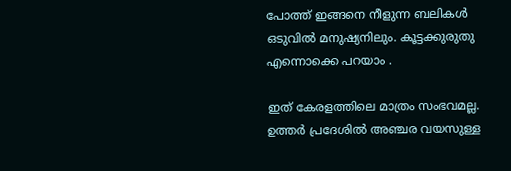പോത്ത് ഇങ്ങനെ നീളുന്ന ബലികള്‍ ഒടുവില്‍ മനുഷ്യനിലും. കൂട്ടക്കുരുതു എന്നൊക്കെ പറയാം .

ഇത് കേരളത്തിലെ മാത്രം സംഭവമല്ല. ഉത്തര്‍ പ്രദേശില്‍ അഞ്ചര വയസുള്ള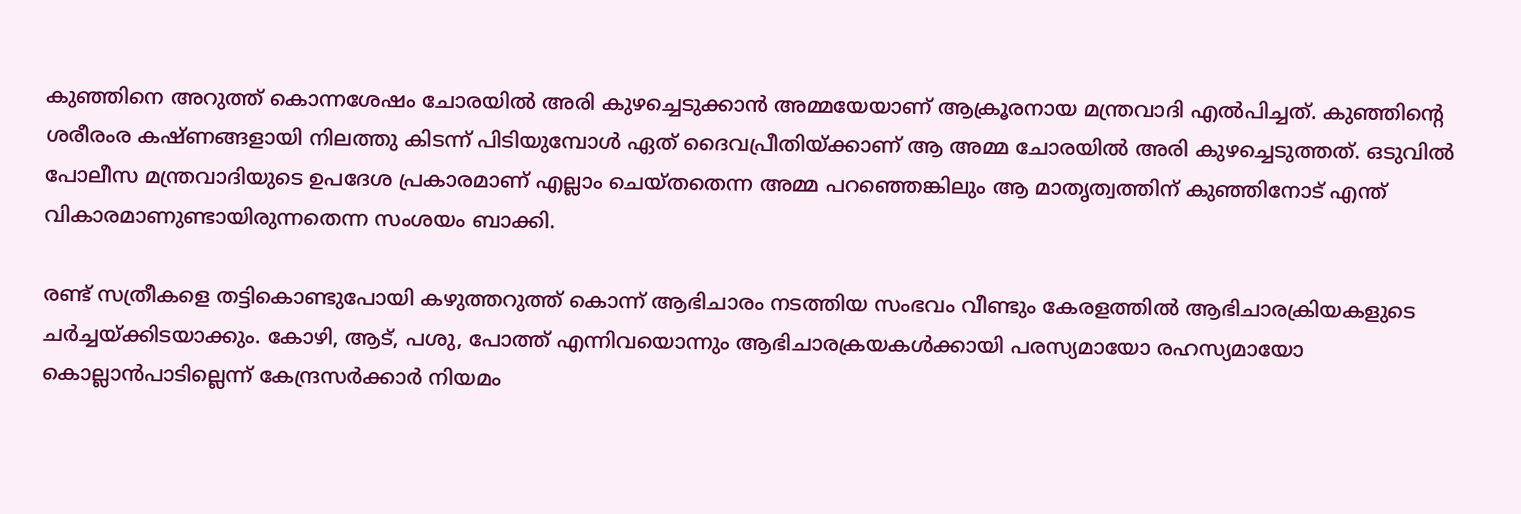കുഞ്ഞിനെ അറുത്ത് കൊന്നശേഷം ചോരയില്‍ അരി കുഴച്ചെടുക്കാന്‍ അമ്മയേയാണ് ആക്രൂരനായ മന്ത്രവാദി എല്‍പിച്ചത്. കുഞ്ഞിന്റെ ശരീരംര കഷ്ണങ്ങളായി നിലത്തു കിടന്ന് പിടിയുമ്പോള്‍ ഏത് ദൈവപ്രീതിയ്ക്കാണ് ആ അമ്മ ചോരയില്‍ അരി കുഴച്ചെടുത്തത്. ഒടുവില്‍ പോലീസ മന്ത്രവാദിയുടെ ഉപദേശ പ്രകാരമാണ് എല്ലാം ചെയ്തതെന്ന അമ്മ പറഞ്ഞെങ്കിലും ആ മാതൃത്വത്തിന് കുഞ്ഞിനോട് എന്ത് വികാരമാണുണ്ടായിരുന്നതെന്ന സംശയം ബാക്കി.

രണ്ട് സത്രീകളെ തട്ടികൊണ്ടുപോയി കഴുത്തറുത്ത് കൊന്ന് ആഭിചാരം നടത്തിയ സംഭവം വീണ്ടും കേരളത്തില്‍ ആഭിചാരക്രിയകളുടെ ചര്‍ച്ചയ്ക്കിടയാക്കും. കോഴി, ആട്, പശു, പോത്ത് എന്നിവയൊന്നും ആഭിചാരക്രയകള്‍ക്കായി പരസ്യമായോ രഹസ്യമായോ കൊല്ലാന്‍പാടില്ലെന്ന് കേന്ദ്രസര്‍ക്കാര്‍ നിയമം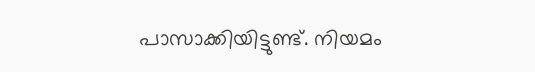പാസാക്കിയിട്ടുണ്ട്. നിയമം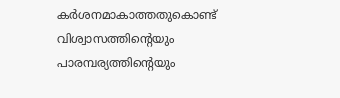കര്‍ശനമാകാത്തതുകൊണ്ട് വിശ്വാസത്തിന്റെയും പാരമ്പര്യത്തിന്റെയും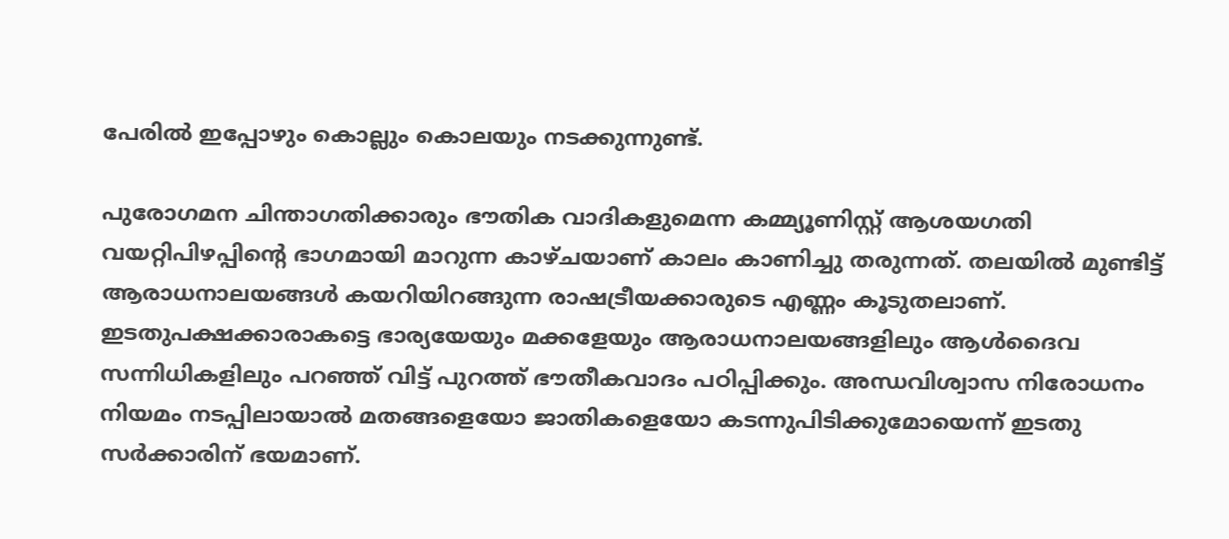പേരില്‍ ഇപ്പോഴും കൊല്ലും കൊലയും നടക്കുന്നുണ്ട്.

പുരോഗമന ചിന്താഗതിക്കാരും ഭൗതിക വാദികളുമെന്ന കമ്മ്യൂണിസ്റ്റ് ആശയഗതി വയറ്റിപിഴപ്പിന്റെ ഭാഗമായി മാറുന്ന കാഴ്ചയാണ് കാലം കാണിച്ചു തരുന്നത്. തലയില്‍ മുണ്ടിട്ട് ആരാധനാലയങ്ങള്‍ കയറിയിറങ്ങുന്ന രാഷട്രീയക്കാരുടെ എണ്ണം കൂടുതലാണ്. ഇടതുപക്ഷക്കാരാകട്ടെ ഭാര്യയേയും മക്കളേയും ആരാധനാലയങ്ങളിലും ആള്‍ദൈവ സന്നിധികളിലും പറഞ്ഞ് വിട്ട് പുറത്ത് ഭൗതീകവാദം പഠിപ്പിക്കും. അന്ധവിശ്വാസ നിരോധനം നിയമം നടപ്പിലായാല്‍ മതങ്ങളെയോ ജാതികളെയോ കടന്നുപിടിക്കുമോയെന്ന് ഇടതു സര്‍ക്കാരിന് ഭയമാണ്.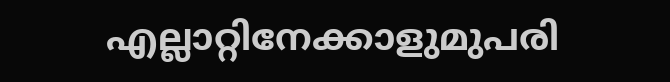എല്ലാറ്റിനേക്കാളുമുപരി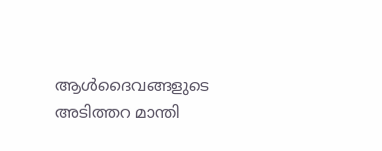ആള്‍ദൈവങ്ങളുടെ അടിത്തറ മാന്തി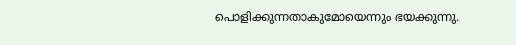പൊളിക്കുന്നതാകുമോയെന്നും ഭയക്കുന്നു.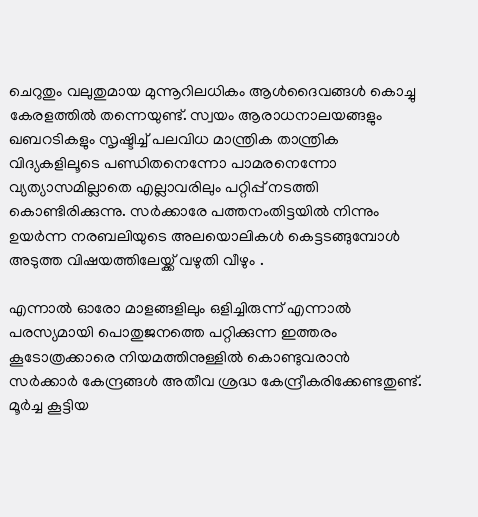ചെറുതും വലുതുമായ മുന്നൂറിലധികം ആള്‍ദൈവങ്ങള്‍ കൊച്ചു കേരളത്തില്‍ തന്നെയുണ്ട്. സ്വയം ആരാധനാലയങ്ങളും ഖബറടികളും സൃഷ്ടിച്ച് പലവിധ മാന്ത്രിക താന്ത്രിക വിദ്യകളിലൂടെ പണ്ഡിതനെന്നോ പാമരനെന്നോ വ്യത്യാസമില്ലാതെ എല്ലാവരിലും പറ്റിപ്പ് നടത്തി കൊണ്ടിരിക്കുന്നു. സര്‍ക്കാരേ പത്തനംതിട്ടയില്‍ നിന്നും ഉയര്‍ന്ന നരബലിയുടെ അലയൊലികള്‍ കെട്ടടങ്ങുമ്പോള്‍ അടുത്ത വിഷയത്തിലേയ്ക്ക് വഴുതി വീഴും .

എന്നാല്‍ ഓരോ മാളങ്ങളിലും ഒളിച്ചിരുന്ന് എന്നാല്‍ പരസ്യമായി പൊതുജനത്തെ പറ്റിക്കുന്ന ഇത്തരം കൂടോത്രക്കാരെ നിയമത്തിനുള്ളില്‍ കൊണ്ടുവരാന്‍ സര്‍ക്കാര്‍ കേന്ദ്രങ്ങള്‍ അതീവ ശ്രദ്ധ കേന്ദ്രീകരിക്കേണ്ടതുണ്ട്. മൂര്‍ച്ച കൂട്ടിയ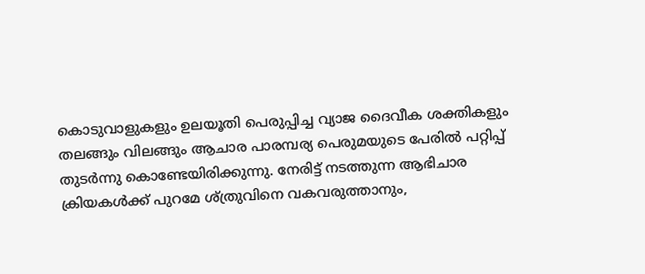കൊടുവാളുകളും ഉലയൂതി പെരുപ്പിച്ച വ്യാജ ദൈവീക ശക്തികളും തലങ്ങും വിലങ്ങും ആചാര പാരമ്പര്യ പെരുമയുടെ പേരില്‍ പറ്റിപ്പ് തുടര്‍ന്നു കൊണ്ടേയിരിക്കുന്നു. നേരിട്ട് നടത്തുന്ന ആഭിചാര ക്രിയകള്‍ക്ക് പുറമേ ശ്ത്രുവിനെ വകവരുത്താനും,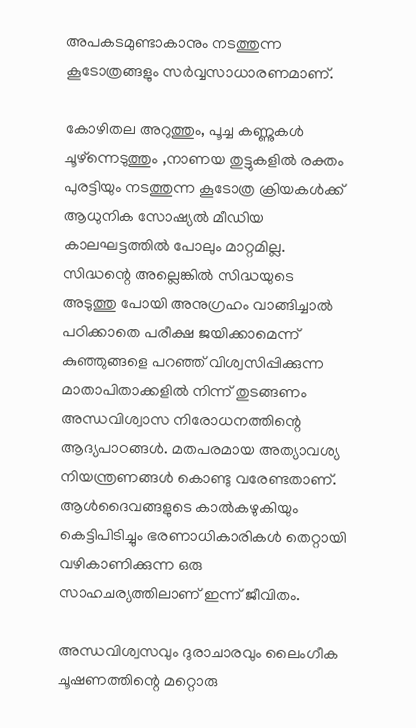അപകടമുണ്ടാകാനും നടത്തുന്ന കൂടോത്രങ്ങളും സര്‍വ്വസാധാരണമാണ്.

കോഴിതല അറുത്തും, പൂച്ച കണ്ണുകള്‍ ചൂഴ്‌ന്നെടുത്തും ,നാണയ തുട്ടുകളില്‍ രക്തം പുരട്ടിയും നടത്തുന്ന കൂടോത്ര ക്രിയകള്‍ക്ക് ആധുനിക സോഷ്യല്‍ മീഡിയ കാലഘട്ടത്തില്‍ പോലും മാറ്റമില്ല. സിദ്ധന്റെ അല്ലെങ്കില്‍ സിദ്ധയുടെ അടുത്തു പോയി അനുഗ്രഹം വാങ്ങിച്ചാല്‍ പഠിക്കാതെ പരീക്ഷ ജയിക്കാമെന്ന് കുഞ്ഞുങ്ങളെ പറഞ്ഞ് വിശ്വസിപ്പിക്കുന്ന മാതാപിതാക്കളില്‍ നിന്ന് തുടങ്ങണം അന്ധവിശ്വാസ നിരോധനത്തിന്റെ ആദ്യപാഠങ്ങള്‍. മതപരമായ അത്യാവശ്യ നിയന്ത്രണങ്ങള്‍ കൊണ്ടു വരേണ്ടതാണ്. ആള്‍ദൈവങ്ങളുടെ കാല്‍കഴുകിയും കെട്ടിപിടിച്ചും ഭരണാധികാരികള്‍ തെറ്റായി വഴികാണിക്കുന്ന ഒരു സാഹചര്യത്തിലാണ് ഇന്ന് ജീവിതം.

അന്ധവിശ്വസവും ദുരാചാരവും ലൈംഗീക ചൂഷണത്തിന്റെ മറ്റൊരു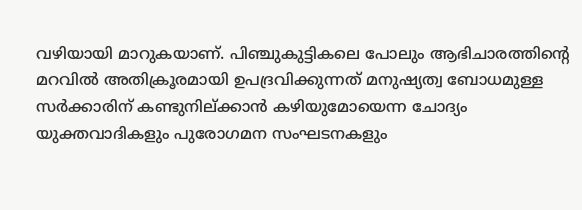വഴിയായി മാറുകയാണ്. പിഞ്ചുകുട്ടികലെ പോലും ആഭിചാരത്തിന്റെ മറവില്‍ അതിക്രൂരമായി ഉപദ്രവിക്കുന്നത് മനുഷ്യത്വ ബോധമുള്ള സര്‍ക്കാരിന് കണ്ടുനില്ക്കാന്‍ കഴിയുമോയെന്ന ചോദ്യം യുക്തവാദികളും പുരോഗമന സംഘടനകളും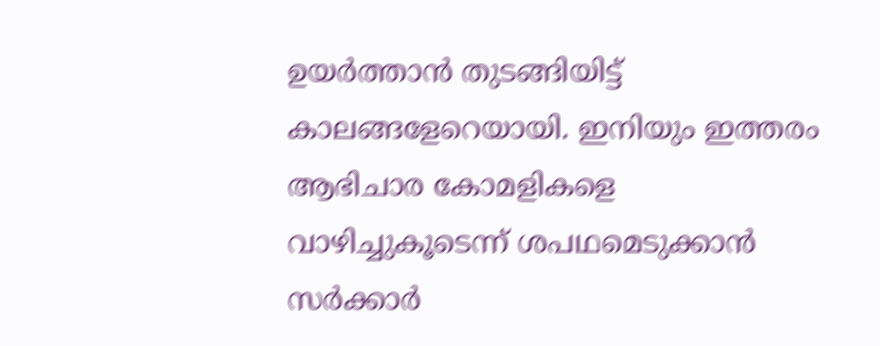ഉയര്‍ത്താന്‍ തുടങ്ങിയിട്ട് കാലങ്ങളേറെയായി. ഇനിയും ഇത്തരം ആഭിചാര കോമളികളെ വാഴിച്ചുകൂടെന്ന് ശപഥമെടുക്കാന്‍ സര്‍ക്കാര്‍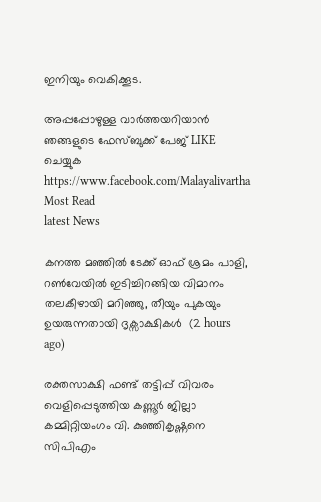ഇനിയും വെകിക്കൂട.

അപ്പപ്പോഴുള്ള വാര്‍ത്തയറിയാന്‍ ഞങ്ങളുടെ ഫേസ്‌ബുക്ക്‌ പേജ് LIKE ചെയ്യുക
https://www.facebook.com/Malayalivartha
Most Read
latest News

കനത്ത മഞ്ഞിൽ ടേക്ക് ഓഫ് ശ്രമം പാളി, റൺവേയിൽ ഇടിച്ചിറങ്ങിയ വിമാനം തലകീഴായി മറിഞ്ഞു, തീയും പുകയും ഉയരുന്നതായി ദൃക്സാക്ഷികൾ  (2 hours ago)

രക്തസാക്ഷി ഫണ്ട് തട്ടിപ്പ് വിവരം വെളിപ്പെടുത്തിയ കണ്ണൂർ ജില്ലാ കമ്മിറ്റിയംഗം വി. കുഞ്ഞികൃഷ്ണനെ സിപിഎം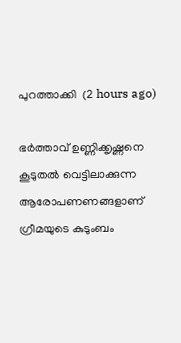പുറത്താക്കി  (2 hours ago)

ഭര്‍ത്താവ് ഉണ്ണിക്കൃഷ്ണനെ കൂടുതല്‍ വെട്ടിലാക്കുന്ന ആരോപണണങ്ങളാണ് ഗ്രീമയുടെ കുടുംബം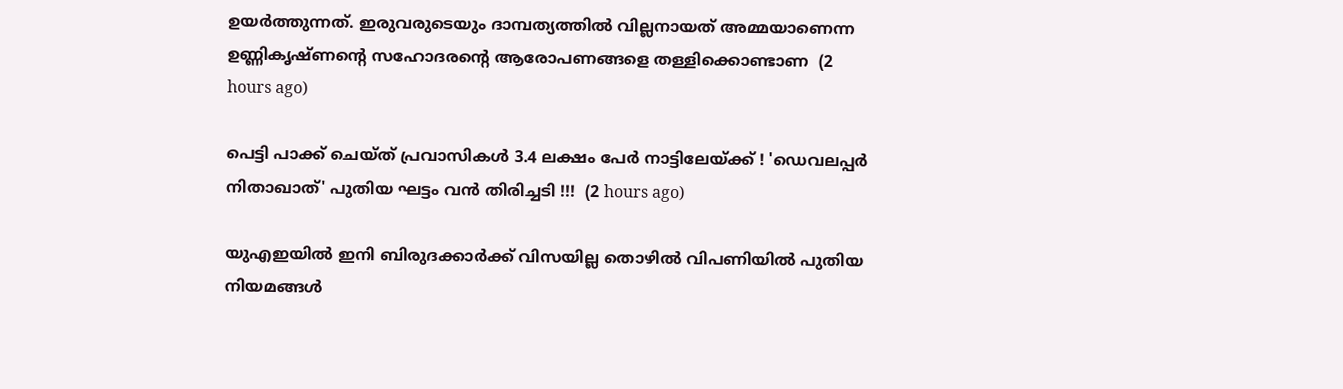ഉയര്‍ത്തുന്നത്. ഇരുവരുടെയും ദാമ്പത്യത്തില്‍ വില്ലനായത് അമ്മയാണെന്ന ഉണ്ണികൃഷ്ണന്റെ സഹോദരന്റെ ആരോപണങ്ങളെ തള്ളിക്കൊണ്ടാണ  (2 hours ago)

പെട്ടി പാക്ക് ചെയ്ത് പ്രവാസികൾ 3.4 ലക്ഷം പേർ നാട്ടിലേയ്ക്ക് ! 'ഡെവലപ്പർ നിതാഖാത്' പുതിയ ഘട്ടം വൻ തിരിച്ചടി !!!  (2 hours ago)

യുഎഇയിൽ ഇനി ബിരുദക്കാർക്ക് വിസയില്ല തൊഴിൽ വിപണിയിൽ പുതിയ നിയമങ്ങൾ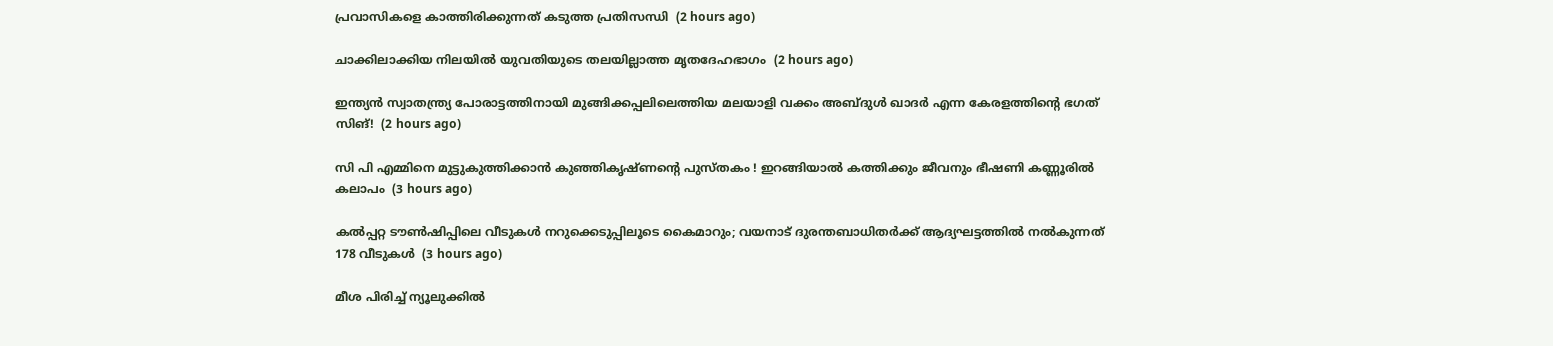പ്രവാസികളെ കാത്തിരിക്കുന്നത് കടുത്ത പ്രതിസന്ധി  (2 hours ago)

ചാക്കിലാക്കിയ നിലയില്‍ യുവതിയുടെ തലയില്ലാത്ത മൃതദേഹഭാഗം  (2 hours ago)

ഇന്ത്യൻ സ്വാതന്ത്ര്യ പോരാട്ടത്തിനായി മുങ്ങിക്കപ്പലിലെത്തിയ മലയാളി വക്കം അബ്ദുൾ ഖാദർ എന്ന കേരളത്തിന്റെ ഭഗത് സിങ്!  (2 hours ago)

സി പി എമ്മിനെ മുട്ടുകുത്തിക്കാൻ കുഞ്ഞികൃഷ്ണന്റെ പുസ്തകം ! ഇറങ്ങിയാൽ കത്തിക്കും ജീവനും ഭീഷണി കണ്ണൂരിൽ കലാപം  (3 hours ago)

കല്‍പ്പറ്റ ടൗണ്‍ഷിപ്പിലെ വീടുകള്‍ നറുക്കെടുപ്പിലൂടെ കൈമാറും; വയനാട് ദുരന്തബാധിതര്‍ക്ക് ആദ്യഘട്ടത്തില്‍ നല്‍കുന്നത് 178 വീടുകള്‍  (3 hours ago)

മീശ പിരിച്ച് ന്യൂലുക്കില്‍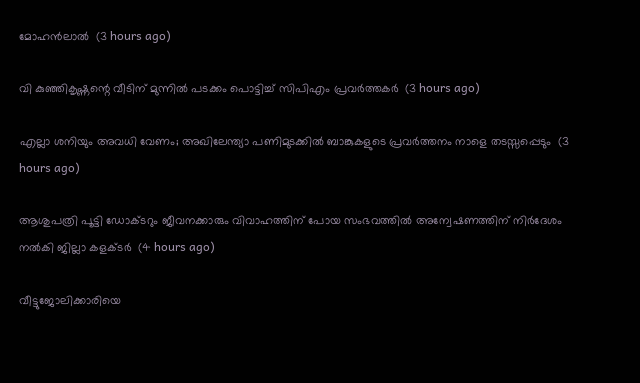മോഹന്‍ലാല്‍  (3 hours ago)

വി കുഞ്ഞികൃഷ്ണന്റെ വീടിന് മുന്നില്‍ പടക്കം പൊട്ടിച്ച് സിപിഎം പ്രവര്‍ത്തകര്‍  (3 hours ago)

എല്ലാ ശനിയും അവധി വേണം; അഖിലേന്ത്യാ പണിമുടക്കില്‍ ബാങ്കുകളുടെ പ്രവര്‍ത്തനം നാളെ തടസ്സപ്പെടും  (3 hours ago)

ആശുപത്രി പൂട്ടി ഡോക്ടറും ജീവനക്കാരും വിവാഹത്തിന് പോയ സംഭവത്തില്‍ അന്വേഷണത്തിന് നിര്‍ദേശം നല്‍കി ജില്ലാ കളക്ടര്‍  (4 hours ago)

വീട്ടുജോലിക്കാരിയെ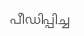പീഡിപ്പിച്ച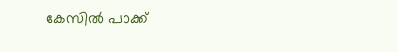കേസില്‍ പാക്ക്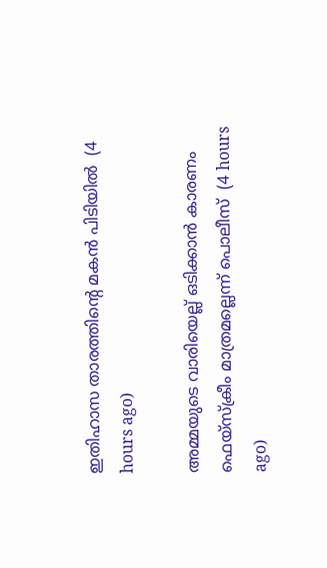ഇതിഹാസ താരത്തിന്റെ മകന്‍ പിടിയില്‍  (4 hours ago)

അമ്മയുടെ വാരിയെല്ല് ഒടിക്കാന്‍ കാരണം ഫെയ്‌സ്‌ക്രീം മാത്രമല്ലെന്ന് പൊലീസ്  (4 hours ago)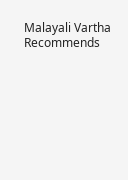Malayali Vartha Recommends